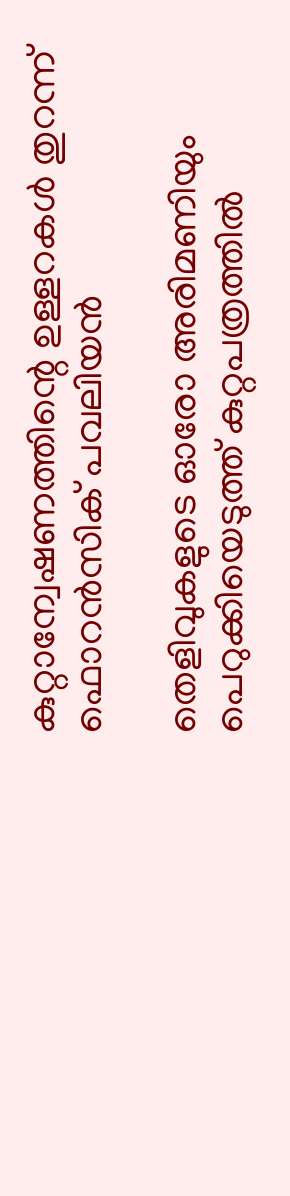കുറ്റാന്വേഷണത്തിന്റെ ഉള്ളറകള്‍ തുറന്ന് ഫൊറന്‍സിക് പവലിയന്‍

തെളിവുകളുടെ ഓരോ അരിമണിയും പെറുക്കിയെടുത്ത് കുറ്റപത്രത്തില്‍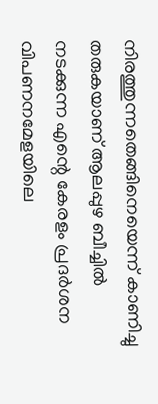നിരത്തുന്നതെങ്ങിനെയെന്ന് കാണിച്ചു തരുകയാണ് ആലപ്പുഴ ബീച്ചില്‍ നടക്കുന്ന എന്റെ കേരളം പ്രദര്‍ശന വിപണനമേളയിലെ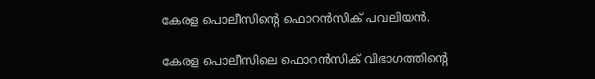കേരള പൊലീസിന്റെ ഫൊറന്‍സിക് പവലിയന്‍.

കേരള പൊലീസിലെ ഫൊറന്‍സിക് വിഭാഗത്തിന്റെ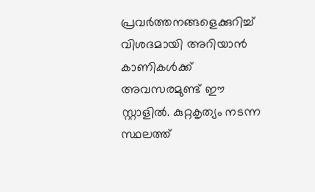പ്രവര്‍ത്തനങ്ങളെക്കുറിച്ച് വിശദമായി അറിയാന്‍ കാണികള്‍ക്ക് അവസരമുണ്ട് ഈ സ്റ്റാളില്‍. കുറ്റകൃത്യം നടന്ന സ്ഥലത്ത്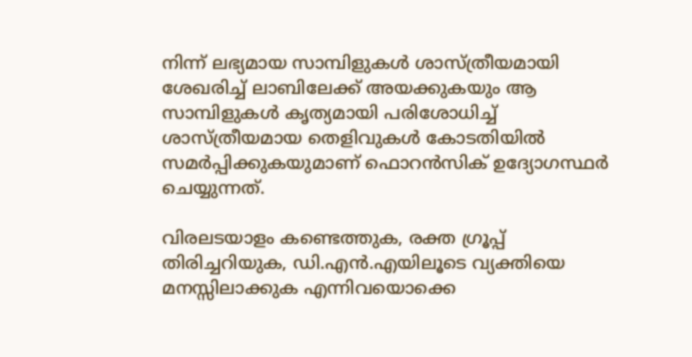നിന്ന് ലഭ്യമായ സാമ്പിളുകള്‍ ശാസ്ത്രീയമായി ശേഖരിച്ച് ലാബിലേക്ക് അയക്കുകയും ആ സാമ്പിളുകള്‍ കൃത്യമായി പരിശോധിച്ച് ശാസ്ത്രീയമായ തെളിവുകള്‍ കോടതിയില്‍ സമര്‍പ്പിക്കുകയുമാണ് ഫൊറന്‍സിക് ഉദ്യോഗസ്ഥര്‍  ചെയ്യുന്നത്.

വിരലടയാളം കണ്ടെത്തുക, രക്ത ഗ്രൂപ്പ് തിരിച്ചറിയുക, ഡി.എന്‍.എയിലൂടെ വ്യക്തിയെ മനസ്സിലാക്കുക എന്നിവയൊക്കെ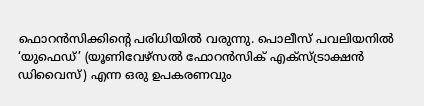ഫൊറന്‍സിക്കിന്റെ പരിധിയില്‍ വരുന്നു. പൊലീസ് പവലിയനില്‍ ‘യുഫെഡ്’ (യൂണിവേഴ്‌സല്‍ ഫോറന്‍സിക് എക്‌സ്ട്രാക്ഷന്‍ ഡിവൈസ്) എന്ന ഒരു ഉപകരണവും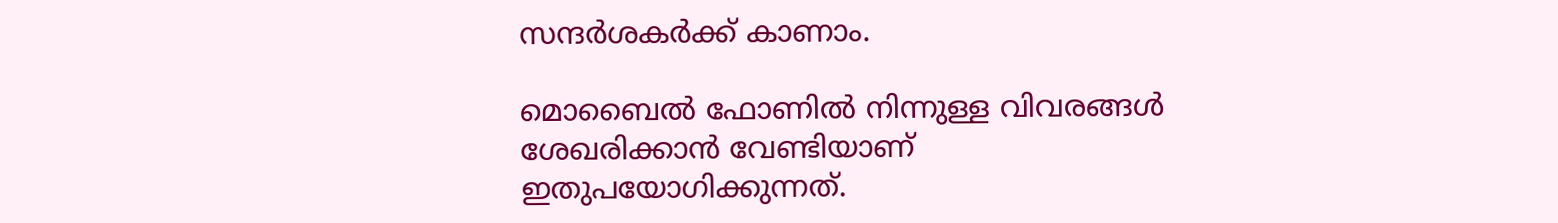സന്ദര്‍ശകര്‍ക്ക് കാണാം.

മൊബൈല്‍ ഫോണില്‍ നിന്നുള്ള വിവരങ്ങള്‍ ശേഖരിക്കാന്‍ വേണ്ടിയാണ് ഇതുപയോഗിക്കുന്നത്.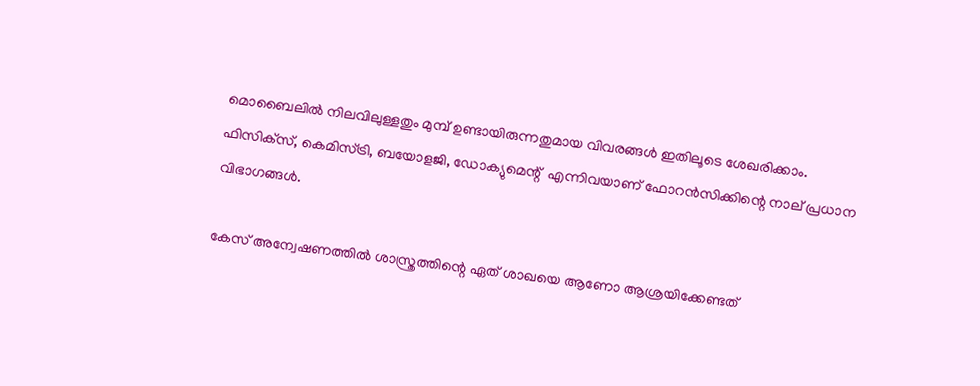മൊബൈലില്‍ നിലവിലുള്ളതും മുമ്പ് ഉണ്ടായിരുന്നതുമായ വിവരങ്ങള്‍ ഇതിലൂടെ ശേഖരിക്കാം.
ഫിസിക്‌സ്, കെമിസ്ട്രി, ബയോളജി, ഡോക്യുമെന്റ്  എന്നിവയാണ് ഫോറന്‍സിക്കിന്റെ നാല് പ്രധാന വിഭാഗങ്ങള്‍.

കേസ് അന്വേഷണത്തില്‍ ശാസ്ത്രത്തിന്റെ ഏത് ശാഖയെ ആണോ ആശ്രയിക്കേണ്ടത്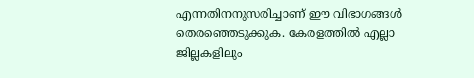എന്നതിനനുസരിച്ചാണ് ഈ വിഭാഗങ്ങള്‍ തെരഞ്ഞെടുക്കുക. കേരളത്തില്‍ എല്ലാ ജില്ലകളിലും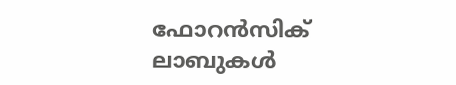ഫോറന്‍സിക് ലാബുകള്‍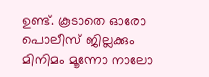ഉണ്ട്. കൂടാതെ ഓരോ പൊലീസ് ജില്ലക്കും മിനിമം മൂന്നോ നാലോ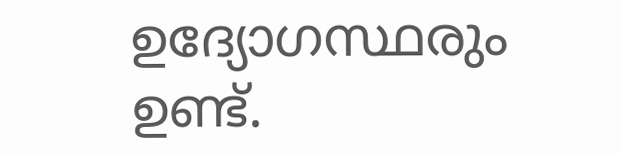ഉദ്യോഗസ്ഥരും ഉണ്ട്.